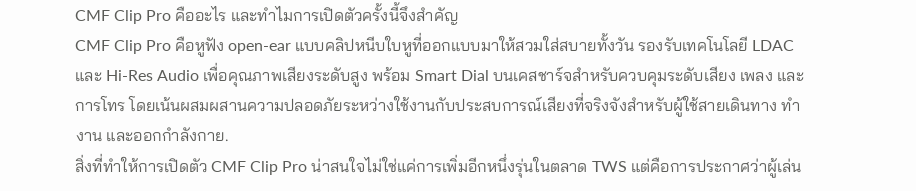CMF Clip Pro คืออะไร และทำไมการเปิดตัวครั้งนี้จึงสำคัญ
CMF Clip Pro คือหูฟัง open-ear แบบคลิปหนีบใบหูที่ออกแบบมาให้สวมใส่สบายทั้งวัน รองรับเทคโนโลยี LDAC และ Hi-Res Audio เพื่อคุณภาพเสียงระดับสูง พร้อม Smart Dial บนเคสชาร์จสำหรับควบคุมระดับเสียง เพลง และการโทร โดยเน้นผสมผสานความปลอดภัยระหว่างใช้งานกับประสบการณ์เสียงที่จริงจังสำหรับผู้ใช้สายเดินทาง ทำงาน และออกกำลังกาย.
สิ่งที่ทำให้การเปิดตัว CMF Clip Pro น่าสนใจไม่ใช่แค่การเพิ่มอีกหนึ่งรุ่นในตลาด TWS แต่คือการประกาศว่าผู้เล่น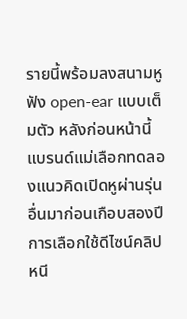รายนี้พร้อมลงสนามหูฟัง open-ear แบบเต็มตัว หลังก่อนหน้านี้แบรนด์แม่เลือกทดลองแนวคิดเปิดหูผ่านรุ่นอื่นมาก่อนเกือบสองปี การเลือกใช้ดีไซน์คลิปหนี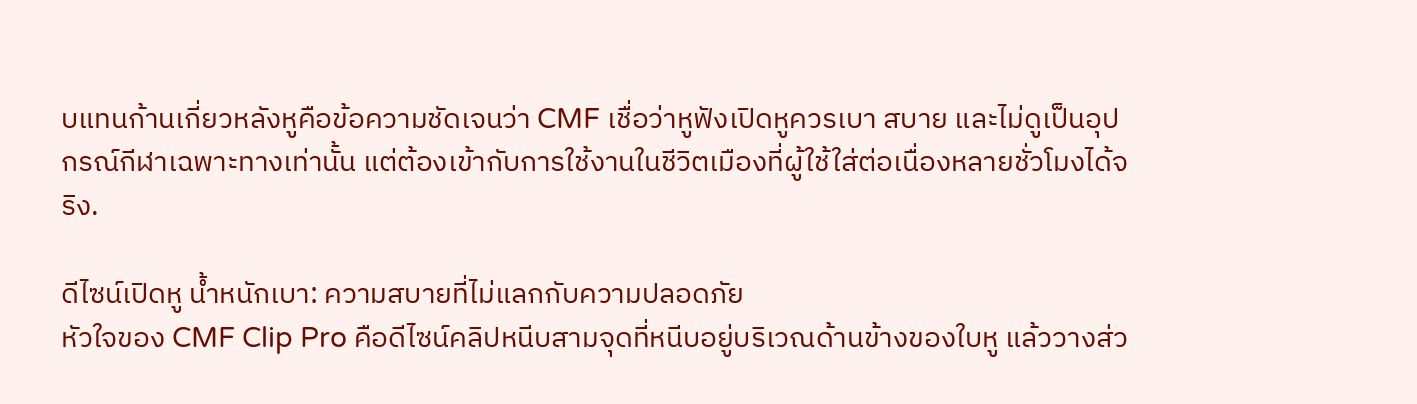บแทนก้านเกี่ยวหลังหูคือข้อความชัดเจนว่า CMF เชื่อว่าหูฟังเปิดหูควรเบา สบาย และไม่ดูเป็นอุปกรณ์กีฬาเฉพาะทางเท่านั้น แต่ต้องเข้ากับการใช้งานในชีวิตเมืองที่ผู้ใช้ใส่ต่อเนื่องหลายชั่วโมงได้จริง.

ดีไซน์เปิดหู น้ำหนักเบา: ความสบายที่ไม่แลกกับความปลอดภัย
หัวใจของ CMF Clip Pro คือดีไซน์คลิปหนีบสามจุดที่หนีบอยู่บริเวณด้านข้างของใบหู แล้ววางส่ว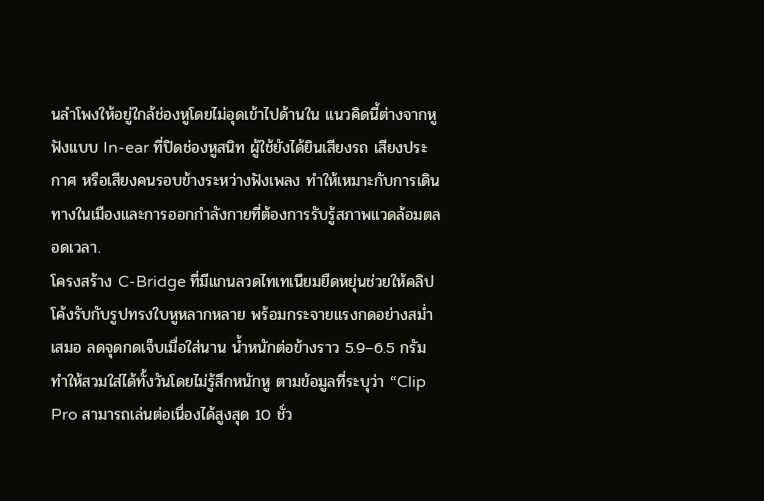นลำโพงให้อยู่ใกล้ช่องหูโดยไม่อุดเข้าไปด้านใน แนวคิดนี้ต่างจากหูฟังแบบ In-ear ที่ปิดช่องหูสนิท ผู้ใช้ยังได้ยินเสียงรถ เสียงประกาศ หรือเสียงคนรอบข้างระหว่างฟังเพลง ทำให้เหมาะกับการเดินทางในเมืองและการออกกำลังกายที่ต้องการรับรู้สภาพแวดล้อมตลอดเวลา.
โครงสร้าง C-Bridge ที่มีแกนลวดไทเทเนียมยืดหยุ่นช่วยให้คลิปโค้งรับกับรูปทรงใบหูหลากหลาย พร้อมกระจายแรงกดอย่างสม่ำเสมอ ลดจุดกดเจ็บเมื่อใส่นาน น้ำหนักต่อข้างราว 5.9–6.5 กรัมทำให้สวมใส่ได้ทั้งวันโดยไม่รู้สึกหนักหู ตามข้อมูลที่ระบุว่า “Clip Pro สามารถเล่นต่อเนื่องได้สูงสุด 10 ชั่ว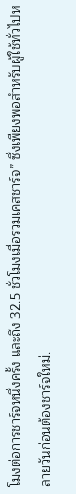โมงต่อการชาร์จหนึ่งครั้ง และถึง 32.5 ชั่วโมงเมื่อรวมเคสชาร์จ” ซึ่งเพียงพอสำหรับผู้ใช้ทั่วไปหลายวันก่อนต้องชาร์จใหม่.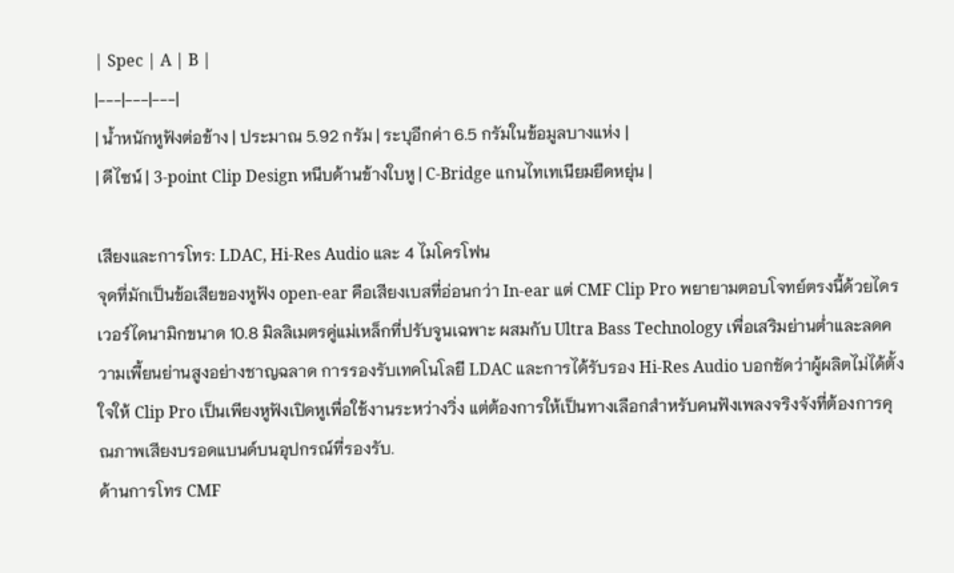| Spec | A | B |
|---|---|---|
| น้ำหนักหูฟังต่อข้าง | ประมาณ 5.92 กรัม | ระบุอีกค่า 6.5 กรัมในข้อมูลบางแห่ง |
| ดีไซน์ | 3-point Clip Design หนีบด้านข้างใบหู | C-Bridge แกนไทเทเนียมยืดหยุ่น |

เสียงและการโทร: LDAC, Hi-Res Audio และ 4 ไมโครโฟน
จุดที่มักเป็นข้อเสียของหูฟัง open-ear คือเสียงเบสที่อ่อนกว่า In-ear แต่ CMF Clip Pro พยายามตอบโจทย์ตรงนี้ด้วยไดรเวอร์ไดนามิกขนาด 10.8 มิลลิเมตรคู่แม่เหล็กที่ปรับจูนเฉพาะ ผสมกับ Ultra Bass Technology เพื่อเสริมย่านต่ำและลดความเพี้ยนย่านสูงอย่างชาญฉลาด การรองรับเทคโนโลยี LDAC และการได้รับรอง Hi-Res Audio บอกชัดว่าผู้ผลิตไม่ได้ตั้งใจให้ Clip Pro เป็นเพียงหูฟังเปิดหูเพื่อใช้งานระหว่างวิ่ง แต่ต้องการให้เป็นทางเลือกสำหรับคนฟังเพลงจริงจังที่ต้องการคุณภาพเสียงบรอดแบนด์บนอุปกรณ์ที่รองรับ.
ด้านการโทร CMF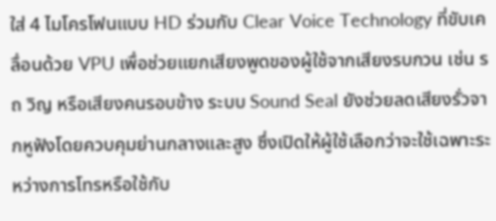ใส่ 4 ไมโครโฟนแบบ HD ร่วมกับ Clear Voice Technology ที่ขับเคลื่อนด้วย VPU เพื่อช่วยแยกเสียงพูดของผู้ใช้จากเสียงรบกวน เช่น รถ วิญ หรือเสียงคนรอบข้าง ระบบ Sound Seal ยังช่วยลดเสียงรั่วจากหูฟังโดยควบคุมย่านกลางและสูง ซึ่งเปิดให้ผู้ใช้เลือกว่าจะใช้เฉพาะระหว่างการโทรหรือใช้กับ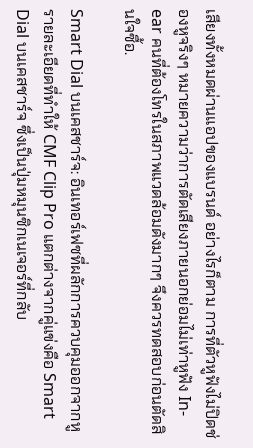เสียงทั้งหมดผ่านแอปของแบรนด์ อย่างไรก็ตาม การที่ตัวหูฟังไม่ปิดช่องหูจริงๆ หมายความว่าการตัดเสียงภายนอกย่อมไม่เท่าหูฟัง In-ear คนที่ต้องโทรในสภาพแวดล้อมดังมากๆ จึงควรทดสอบก่อนตัดสินใจซื้อ.

Smart Dial บนเคสชาร์จ: อินเทอร์เฟซที่ผลักการควบคุมออกจากหู
รายละเอียดที่ทำให้ CMF Clip Pro แตกต่างจากคู่แข่งคือ Smart Dial บนเคสชาร์จ ซึ่งเป็นปุ่มหมุนซิกเนเจอร์ที่กลับ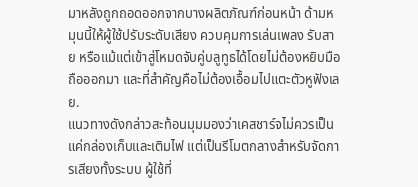มาหลังถูกถอดออกจากบางผลิตภัณฑ์ก่อนหน้า ด้ามหมุนนี้ให้ผู้ใช้ปรับระดับเสียง ควบคุมการเล่นเพลง รับสาย หรือแม้แต่เข้าสู่โหมดจับคู่บลูทูธได้โดยไม่ต้องหยิบมือถือออกมา และที่สำคัญคือไม่ต้องเอื้อมไปแตะตัวหูฟังเลย.
แนวทางดังกล่าวสะท้อนมุมมองว่าเคสชาร์จไม่ควรเป็นแค่กล่องเก็บและเติมไฟ แต่เป็นรีโมตกลางสำหรับจัดการเสียงทั้งระบบ ผู้ใช้ที่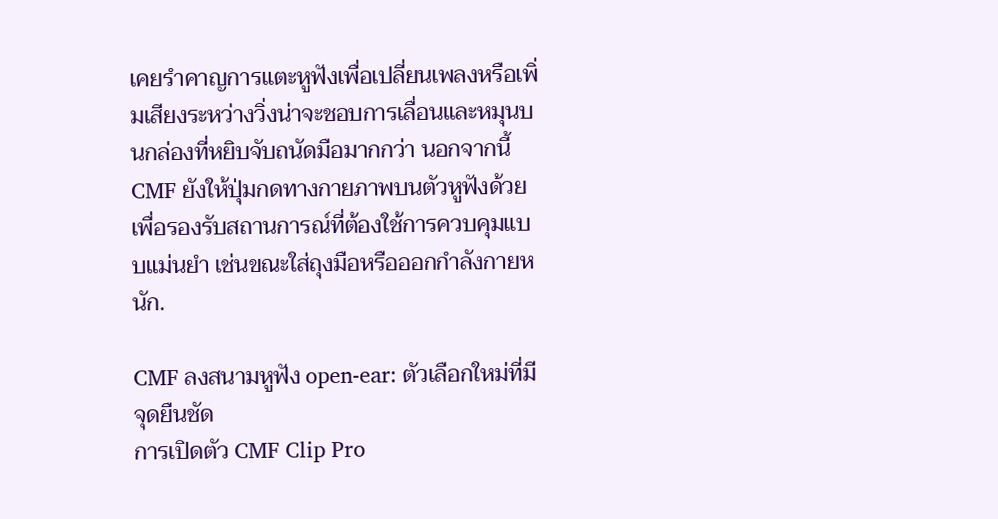เคยรำคาญการแตะหูฟังเพื่อเปลี่ยนเพลงหรือเพิ่มเสียงระหว่างวิ่งน่าจะชอบการเลื่อนและหมุนบนกล่องที่หยิบจับถนัดมือมากกว่า นอกจากนี้ CMF ยังให้ปุ่มกดทางกายภาพบนตัวหูฟังด้วย เพื่อรองรับสถานการณ์ที่ต้องใช้การควบคุมแบบแม่นยำ เช่นขณะใส่ถุงมือหรือออกกำลังกายหนัก.

CMF ลงสนามหูฟัง open-ear: ตัวเลือกใหม่ที่มีจุดยืนชัด
การเปิดตัว CMF Clip Pro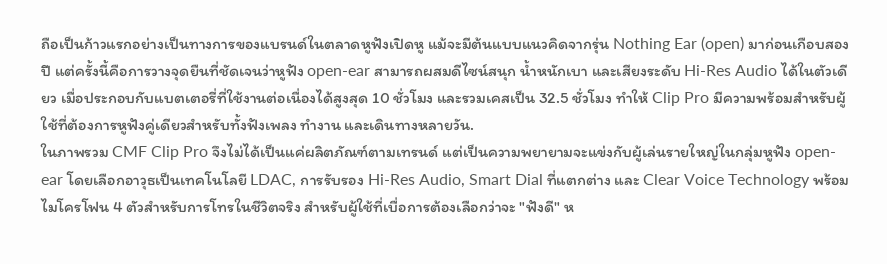ถือเป็นก้าวแรกอย่างเป็นทางการของแบรนด์ในตลาดหูฟังเปิดหู แม้จะมีต้นแบบแนวคิดจากรุ่น Nothing Ear (open) มาก่อนเกือบสองปี แต่ครั้งนี้คือการวางจุดยืนที่ชัดเจนว่าหูฟัง open-ear สามารถผสมดีไซน์สนุก น้ำหนักเบา และเสียงระดับ Hi-Res Audio ได้ในตัวเดียว เมื่อประกอบกับแบตเตอรี่ที่ใช้งานต่อเนื่องได้สูงสุด 10 ชั่วโมง และรวมเคสเป็น 32.5 ชั่วโมง ทำให้ Clip Pro มีความพร้อมสำหรับผู้ใช้ที่ต้องการหูฟังคู่เดียวสำหรับทั้งฟังเพลง ทำงาน และเดินทางหลายวัน.
ในภาพรวม CMF Clip Pro จึงไม่ได้เป็นแค่ผลิตภัณฑ์ตามเทรนด์ แต่เป็นความพยายามจะแข่งกับผู้เล่นรายใหญ่ในกลุ่มหูฟัง open-ear โดยเลือกอาวุธเป็นเทคโนโลยี LDAC, การรับรอง Hi-Res Audio, Smart Dial ที่แตกต่าง และ Clear Voice Technology พร้อมไมโครโฟน 4 ตัวสำหรับการโทรในชีวิตจริง สำหรับผู้ใช้ที่เบื่อการต้องเลือกว่าจะ "ฟังดี" ห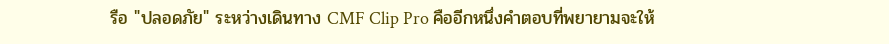รือ "ปลอดภัย" ระหว่างเดินทาง CMF Clip Pro คืออีกหนึ่งคำตอบที่พยายามจะให้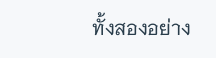ทั้งสองอย่าง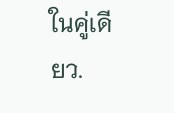ในคู่เดียว.